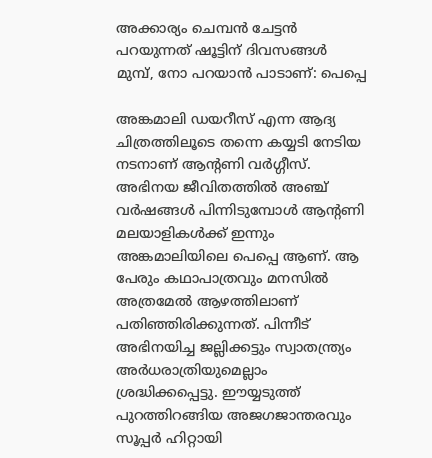അക്കാര്യം ചെമ്പന്‍ ചേട്ടന്‍ പറയുന്നത് ഷൂട്ടിന് ദിവസങ്ങള്‍ മുമ്പ്, നോ പറയാന്‍ പാടാണ്: പെപ്പെ

അങ്കമാലി ഡയറീസ് എന്ന ആദ്യ ചിത്രത്തിലൂടെ തന്നെ കയ്യടി നേടിയ നടനാണ് ആന്റണി വര്‍ഗ്ഗീസ്. അഭിനയ ജീവിതത്തില്‍ അഞ്ച് വര്‍ഷങ്ങള്‍ പിന്നിടുമ്പോള്‍ ആന്റണി മലയാളികള്‍ക്ക് ഇന്നും അങ്കമാലിയിലെ പെപ്പെ ആണ്. ആ പേരും കഥാപാത്രവും മനസില്‍ അത്രമേല്‍ ആഴത്തിലാണ് പതിഞ്ഞിരിക്കുന്നത്. പിന്നീട് അഭിനയിച്ച ജല്ലിക്കട്ടും സ്വാതന്ത്ര്യം അര്‍ധരാത്രിയുമെല്ലാം ശ്രദ്ധിക്കപ്പെട്ടു. ഈയ്യടുത്ത് പുറത്തിറങ്ങിയ അജഗജാന്തരവും സൂപ്പര്‍ ഹിറ്റായി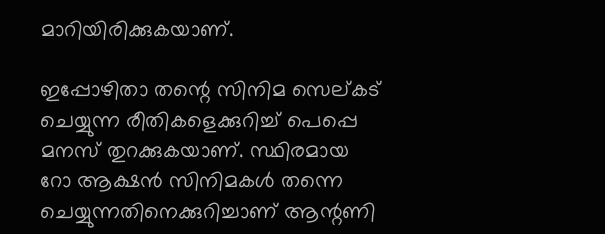മാറിയിരിക്കുകയാണ്.

ഇപ്പോഴിതാ തന്റെ സിനിമ സെല്കട് ചെയ്യുന്ന രീതികളെക്കുറിച്ച് പെപ്പെ മനസ് തുറക്കുകയാണ്. സ്ഥിരമായ റോ ആക്ഷന്‍ സിനിമകള്‍ തന്നെ ചെയ്യുന്നതിനെക്കുറിച്ചാണ് ആന്റണി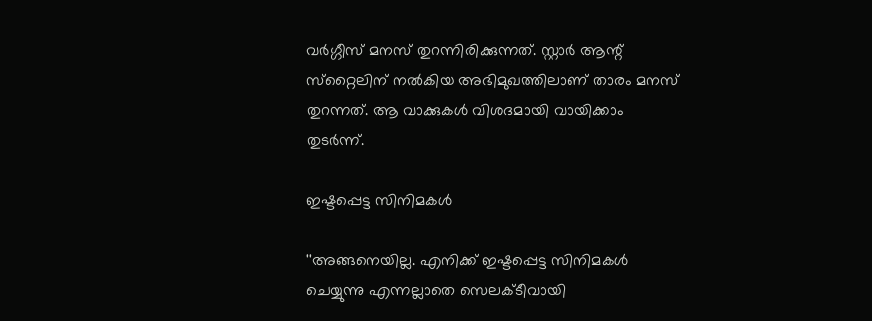വര്‍ഗ്ഗീസ് മനസ് തുറന്നിരിക്കുന്നത്. സ്റ്റാര്‍ ആന്റ് സ്‌റ്റൈലിന് നല്‍കിയ അഭിമുഖത്തിലാണ് താരം മനസ് തുറന്നത്. ആ വാക്കുകള്‍ വിശദമായി വായിക്കാം തുടര്‍ന്ന്.

ഇഷ്ടപ്പെട്ട സിനിമകള്‍

''അങ്ങനെയില്ല. എനിക്ക് ഇഷ്ടപ്പെട്ട സിനിമകള്‍ ചെയ്യുന്നു എന്നല്ലാതെ സെലക്ടീവായി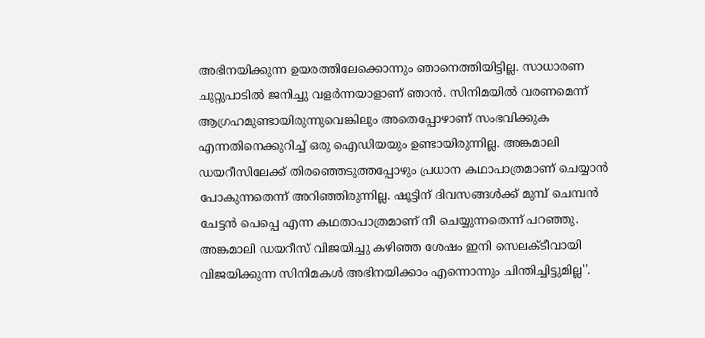അഭിനയിക്കുന്ന ഉയരത്തിലേക്കൊന്നും ഞാനെത്തിയിട്ടില്ല. സാധാരണ ചുറ്റുപാടില്‍ ജനിച്ചു വളര്‍ന്നയാളാണ് ഞാന്‍. സിനിമയില്‍ വരണമെന്ന് ആഗ്രഹമുണ്ടായിരുന്നുവെങ്കിലും അതെപ്പോഴാണ് സംഭവിക്കുക എന്നതിനെക്കുറിച്ച് ഒരു ഐഡിയയും ഉണ്ടായിരുന്നില്ല. അങ്കമാലി ഡയറീസിലേക്ക് തിരഞ്ഞെടുത്തപ്പോഴും പ്രധാന കഥാപാത്രമാണ് ചെയ്യാന്‍ പോകുന്നതെന്ന് അറിഞ്ഞിരുന്നില്ല. ഷൂട്ടിന് ദിവസങ്ങള്‍ക്ക് മുമ്പ് ചെമ്പന്‍ ചേട്ടന്‍ പെപ്പെ എന്ന കഥതാപാത്രമാണ് നീ ചെയ്യുന്നതെന്ന് പറഞ്ഞു. അങ്കമാലി ഡയറീസ് വിജയിച്ചു കഴിഞ്ഞ ശേഷം ഇനി സെലക്ടീവായി വിജയിക്കുന്ന സിനിമകള്‍ അഭിനയിക്കാം എന്നൊന്നും ചിന്തിച്ചിട്ടുമില്ല''.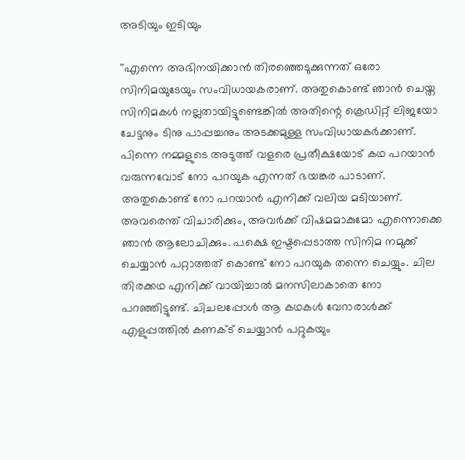അടിയും ഇടിയും

''എന്നെ അഭിനയിക്കാന്‍ തിരഞ്ഞെടുക്കുന്നത് ഒരോ സിനിമയുടേയും സംവിധായകരാണ്. അതുകൊണ്ട് ഞാന്‍ ചെയ്ത സിനിമകള്‍ നല്ലതായിട്ടുണ്ടെങ്കില്‍ അതിന്റെ ക്രെഡിറ്റ് ലിജയോ ചേട്ടനും ടിനു പാപ്പച്ചനും അടക്കമുള്ള സംവിധായകര്‍ക്കാണ്. പിന്നെ നമ്മളുടെ അടുത്ത് വളരെ പ്രതീക്ഷയോട് കഥ പറയാന്‍ വരുന്നവോട് നോ പറയുക എന്നത് ഭയങ്കര പാടാണ്. അതുകൊണ്ട് നോ പറയാന്‍ എനിക്ക് വലിയ മടിയാണ്. അവരെന്ത് വിചാരിക്കും, അവര്‍ക്ക് വിഷമമാകുമോ എന്നൊക്കെ ഞാന്‍ ആലോചിക്കും. പക്ഷെ ഇഷ്ടപ്പെടാത്ത സിനിമ നമുക്ക് ചെയ്യാന്‍ പറ്റാത്തത് കൊണ്ട് നോ പറയുക തന്നെ ചെയ്യും. ചില തിരക്കഥ എനിക്ക് വായിച്ചാല്‍ മനസിലാകാതെ നോ പറഞ്ഞിട്ടുണ്ട്. ചിചലപ്പോള്‍ ആ കഥകള്‍ വേറാരാള്‍ക്ക് എളുപ്പത്തില്‍ കണക്ട് ചെയ്യാന്‍ പറ്റുകയും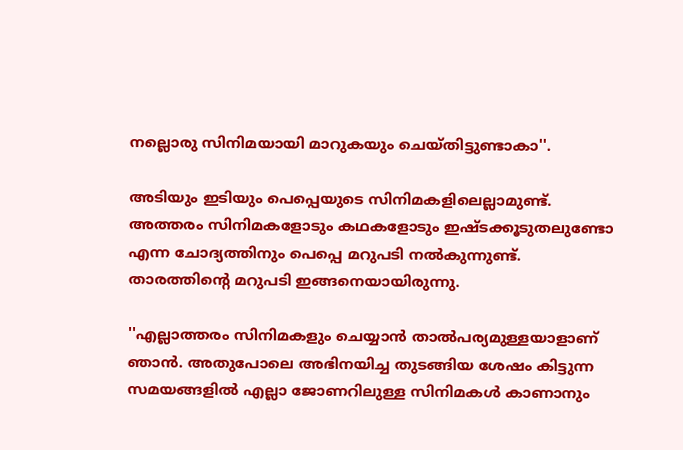നല്ലൊരു സിനിമയായി മാറുകയും ചെയ്തിട്ടുണ്ടാകാ''.

അടിയും ഇടിയും പെപ്പെയുടെ സിനിമകളിലെല്ലാമുണ്ട്. അത്തരം സിനിമകളോടും കഥകളോടും ഇഷ്ടക്കൂടുതലുണ്ടോ എന്ന ചോദ്യത്തിനും പെപ്പെ മറുപടി നല്‍കുന്നുണ്ട്. താരത്തിന്റെ മറുപടി ഇങ്ങനെയായിരുന്നു.

''എല്ലാത്തരം സിനിമകളും ചെയ്യാന്‍ താല്‍പര്യമുള്ളയാളാണ് ഞാന്‍. അതുപോലെ അഭിനയിച്ച തുടങ്ങിയ ശേഷം കിട്ടുന്ന സമയങ്ങളില്‍ എല്ലാ ജോണറിലുള്ള സിനിമകള്‍ കാണാനും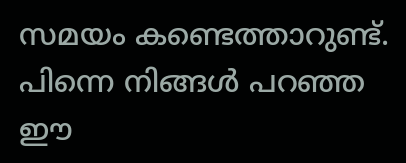സമയം കണ്ടെത്താറുണ്ട്. പിന്നെ നിങ്ങള്‍ പറഞ്ഞ ഈ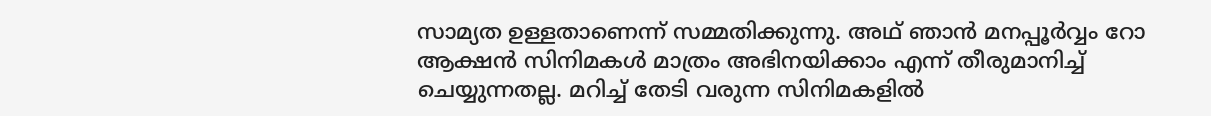സാമ്യത ഉള്ളതാണെന്ന് സമ്മതിക്കുന്നു. അഥ് ഞാന്‍ മനപ്പൂര്‍വ്വം റോ ആക്ഷന്‍ സിനിമകള്‍ മാത്രം അഭിനയിക്കാം എന്ന് തീരുമാനിച്ച് ചെയ്യുന്നതല്ല. മറിച്ച് തേടി വരുന്ന സിനിമകളില്‍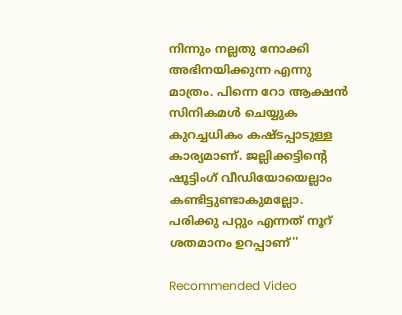നിന്നും നല്ലതു നോക്കി അഭിനയിക്കുന്ന എന്നു മാത്രം. പിന്നെ റോ ആക്ഷന്‍ സിനികമള്‍ ചെയ്യുക കുറച്ചധികം കഷ്ടപ്പാടുള്ള കാര്യമാണ്. ജല്ലിക്കട്ടിന്റെ ഷൂട്ടിംഗ് വീഡിയോയെല്ലാം കണ്ടിട്ടുണ്ടാകുമല്ലോ. പരിക്കു പറ്റും എന്നത് നൂറ് ശതമാനം ഉറപ്പാണ്''

Recommended Video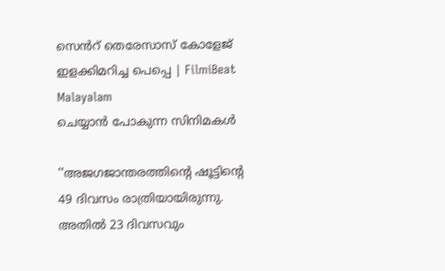സെൻറ് തെരേസാസ് കോളേജ് ഇളക്കിമറിച്ച പെപ്പെ | FilmiBeat Malayalam
ചെയ്യാന്‍ പോകുന്ന സിനിമകള്‍

''അജഗജാന്തരത്തിന്റെ ഷൂട്ടിന്റെ 49 ദിവസം രാത്രിയായിരുന്നു. അതില്‍ 23 ദിവസവും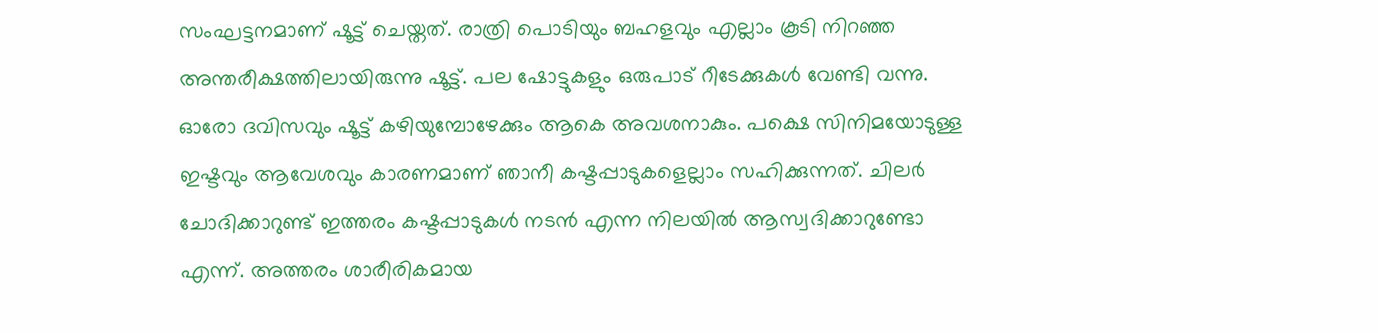സംഘട്ടനമാണ് ഷൂട്ട് ചെയ്തത്. രാത്രി പൊടിയും ബഹളവും എല്ലാം കൂടി നിറഞ്ഞ അന്തരീക്ഷത്തിലായിരുന്നു ഷൂട്ട്. പല ഷോട്ടുകളും ഒരുപാട് റീടേക്കുകള്‍ വേണ്ടി വന്നു. ഓരോ ദവിസവും ഷൂട്ട് കഴിയുമ്പോഴേക്കും ആകെ അവശനാകും. പക്ഷെ സിനിമയോടുള്ള ഇഷ്ടവും ആവേശവും കാരണമാണ് ഞാനീ കഷ്ടപ്പാടുകളെല്ലാം സഹിക്കുന്നത്. ചിലര്‍ ചോദിക്കാറുണ്ട് ഇത്തരം കഷ്ടപ്പാടുകള്‍ നടന്‍ എന്ന നിലയില്‍ ആസ്വദിക്കാറുണ്ടോ എന്ന്. അത്തരം ശാരീരികമായ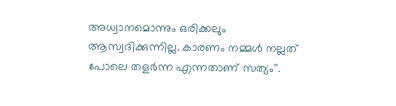അധ്വാനമൊന്നും ഒരിക്കലും ആസ്വദിക്കുന്നില്ല. കാരണം നമ്മള്‍ നല്ലത് പോലെ തളര്‍ന്ന എന്നതാണ് സത്യം''.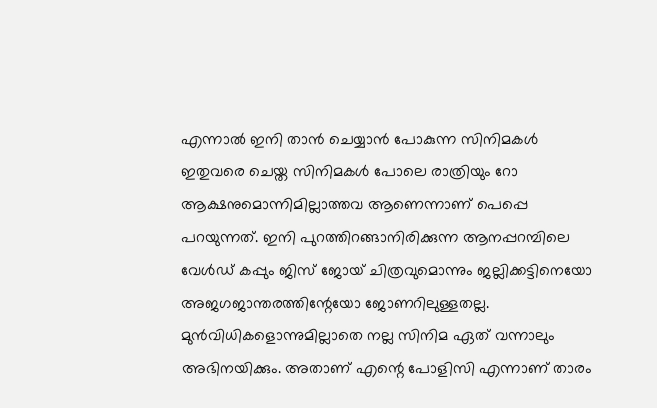എന്നാല്‍ ഇനി താന്‍ ചെയ്യാന്‍ പോകുന്ന സിനിമകള്‍ ഇതുവരെ ചെയ്ത സിനിമകള്‍ പോലെ രാത്രിയും റോ ആക്ഷനുമൊന്നിമില്ലാത്തവ ആണെന്നാണ് പെപ്പെ പറയുന്നത്. ഇനി പുറത്തിറങ്ങാനിരിക്കുന്ന ആനപ്പറമ്പിലെ വേള്‍ഡ് കപ്പും ജിസ് ജോയ് ചിത്രവുമൊന്നും ജല്ലിക്കട്ടിനെയോ അജഗജാന്തരത്തിന്റേയോ ജോണറിലുള്ളതല്ല. മുന്‍വിധികളൊന്നുമില്ലാതെ നല്ല സിനിമ ഏത് വന്നാലും അഭിനയിക്കും. അതാണ് എന്റെ പോളിസി എന്നാണ് താരം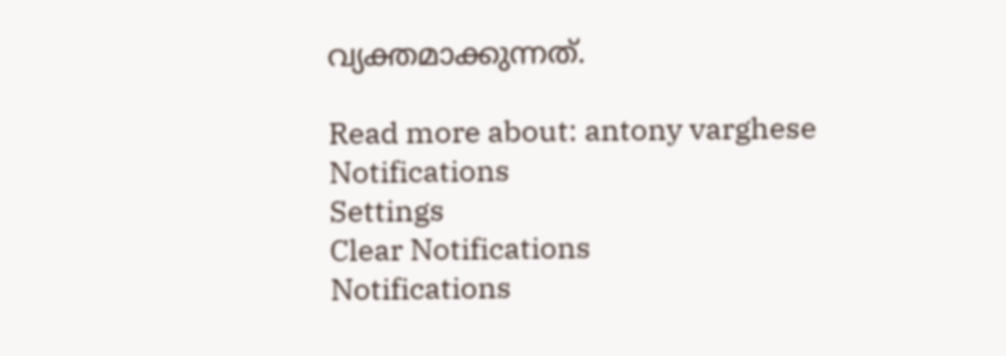വ്യക്തമാക്കുന്നത്.

Read more about: antony varghese
Notifications
Settings
Clear Notifications
Notifications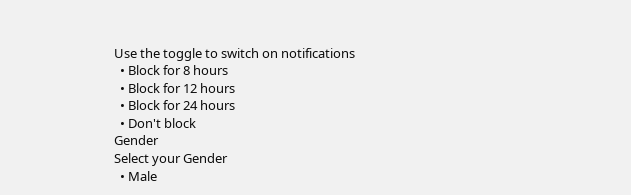Use the toggle to switch on notifications
  • Block for 8 hours
  • Block for 12 hours
  • Block for 24 hours
  • Don't block
Gender
Select your Gender
  • Male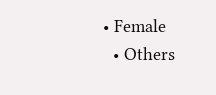• Female
  • Others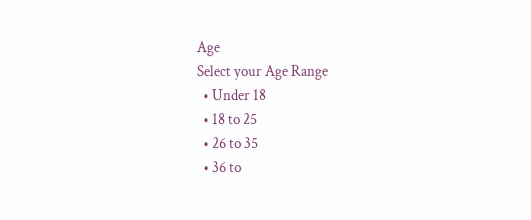Age
Select your Age Range
  • Under 18
  • 18 to 25
  • 26 to 35
  • 36 to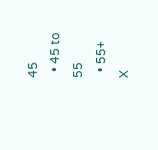45
  • 45 to 55
  • 55+
X